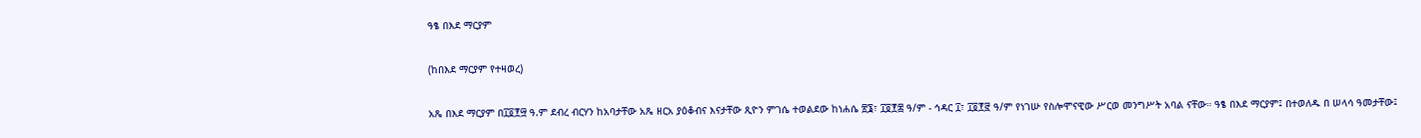ዓፄ በእደ ማርያም

(ከበእደ ማርያም የተዛወረ)

አጼ በእደ ማርያም በ፲፬፻፵ ዓ.ም ደብረ ብርሃን ከአባታቸው አጼ ዘርአ ያዕቆብና እናታቸው ጺዮን ምገሴ ተወልደው ከነሐሴ ፳፮፣ ፲፬፻፷ ዓ/ም - ኅዳር ፲፣ ፲፬፻፸ ዓ/ም የነገሡ የስሎሞናዊው ሥርወ መንግሥት አባል ናቸው። ዓፄ በእደ ማርያም፤ በተወለዱ በ ሠላሳ ዓመታቸው፤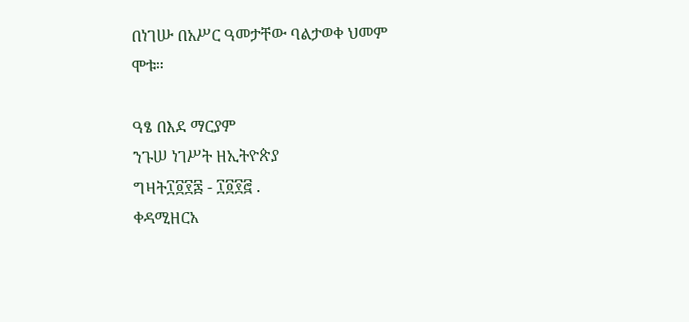በነገሡ በአሥር ዓመታቸው ባልታወቀ ህመም ሞቱ።

ዓፄ በእደ ማርያም
ንጉሠ ነገሥት ዘኢትዮጵያ
ግዛት፲፬፻፷ - ፲፬፻፸ .
ቀዳሚዘርአ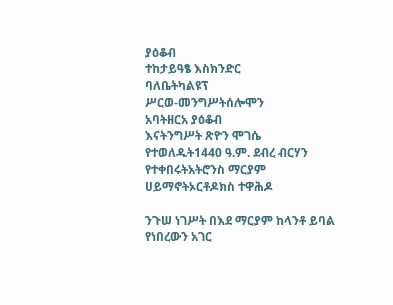ያዕቆብ
ተከታይዓፄ እስክንድር
ባለቤትካልዩፕ
ሥርወ-መንግሥትሰሎሞን
አባትዘርአ ያዕቆብ
እናትንግሥት ጽዮን ሞገሴ
የተወለዱት1440 ዓ.ም. ደብረ ብርሃን
የተቀበሩትአትሮንስ ማርያም
ሀይማኖትኦርቶዶክስ ተዋሕዶ

ንጉሠ ነገሥት በእደ ማርያም ከላንቶ ይባል የነበረውን አገር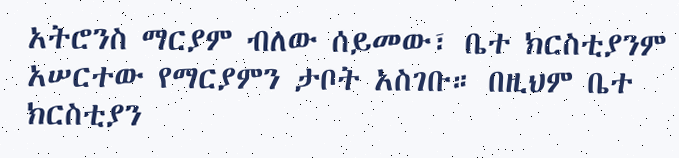አትሮንስ ማርያም ብለው ሰይመው፣ ቤተ ክርስቲያንም አሠርተው የማርያምን ታቦት አስገቡ። በዚህም ቤተ ክርስቲያን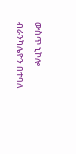ውስጥ ኒኮሎ ብራንካሌዮን በተባለ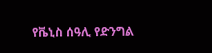የቬኒስ ሰዓሊ የድንግል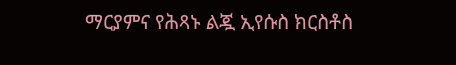ማርያምና የሕጻኑ ልጇ ኢየሱስ ክርስቶስ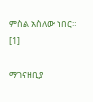ምስል አስለው ነበር። [1]

ማገናዘቢያ